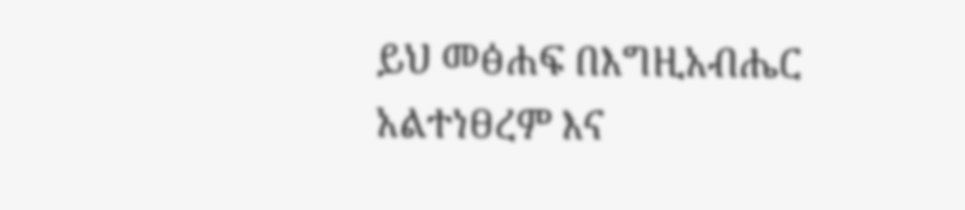ይህ መፅሐፍ በእግዚአብሔር አልተነፀረም እና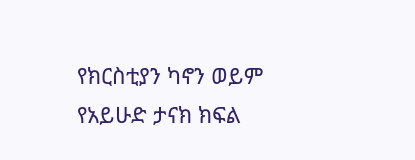የክርስቲያን ካኖን ወይም የአይሁድ ታናክ ክፍል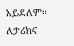አይደለም። ለታሪክና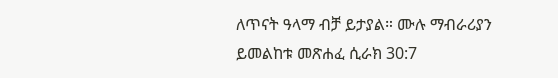ለጥናት ዓላማ ብቻ ይታያል። ሙሉ ማብራሪያን ይመልከቱ መጽሐፈ ሲራክ 30:7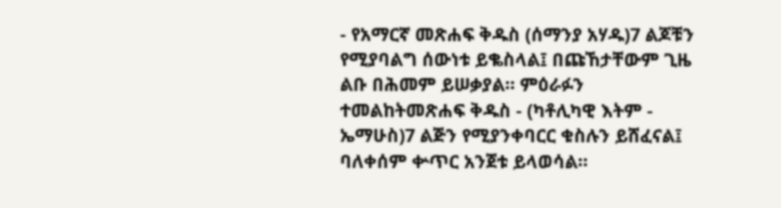- የአማርኛ መጽሐፍ ቅዱስ (ሰማንያ አሃዱ)7 ልጆቹን የሚያባልግ ሰውነቱ ይቈስላል፤ በጩኸታቸውም ጊዜ ልቡ በሕመም ይሠቃያል። ምዕራፉን ተመልከትመጽሐፍ ቅዱስ - (ካቶሊካዊ እትም - ኤማሁስ)7 ልጅን የሚያንቀባርር ቁስሉን ይሸፈናል፤ ባለቀሰም ቍጥር አንጀቱ ይላወሳል።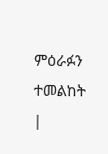ምዕራፉን ተመልከት |